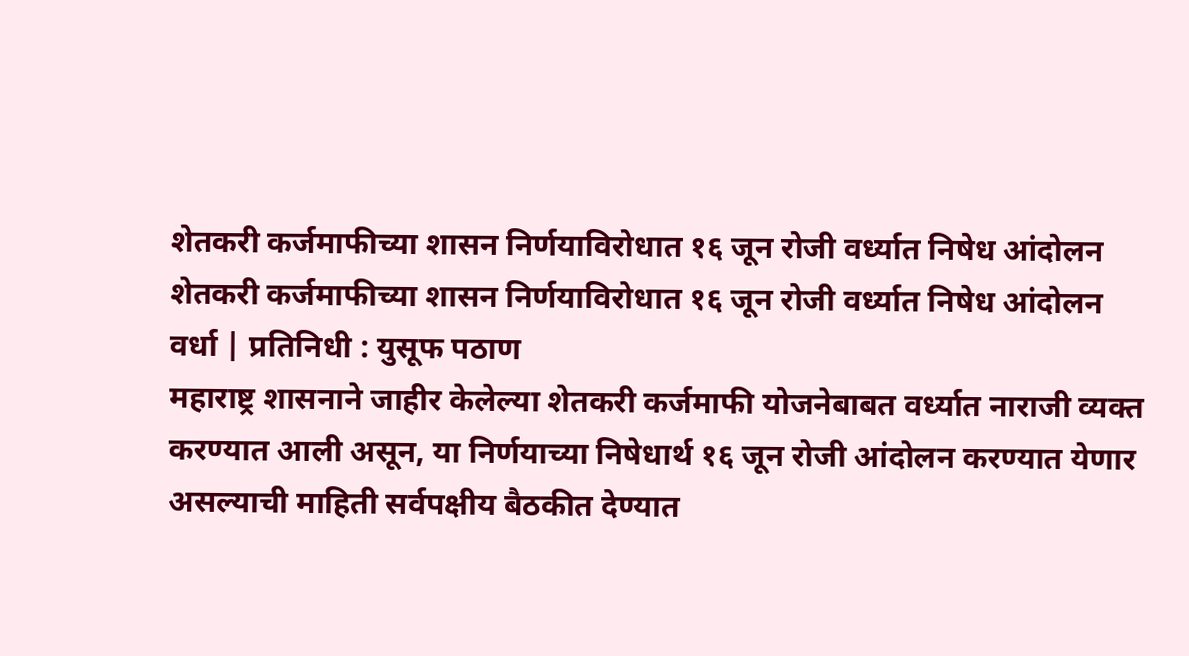शेतकरी कर्जमाफीच्या शासन निर्णयाविरोधात १६ जून रोजी वर्ध्यात निषेध आंदोलन
शेतकरी कर्जमाफीच्या शासन निर्णयाविरोधात १६ जून रोजी वर्ध्यात निषेध आंदोलन
वर्धा | प्रतिनिधी : युसूफ पठाण
महाराष्ट्र शासनाने जाहीर केलेल्या शेतकरी कर्जमाफी योजनेबाबत वर्ध्यात नाराजी व्यक्त करण्यात आली असून, या निर्णयाच्या निषेधार्थ १६ जून रोजी आंदोलन करण्यात येणार असल्याची माहिती सर्वपक्षीय बैठकीत देण्यात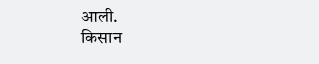आली.
किसान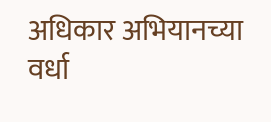अधिकार अभियानच्या वर्धा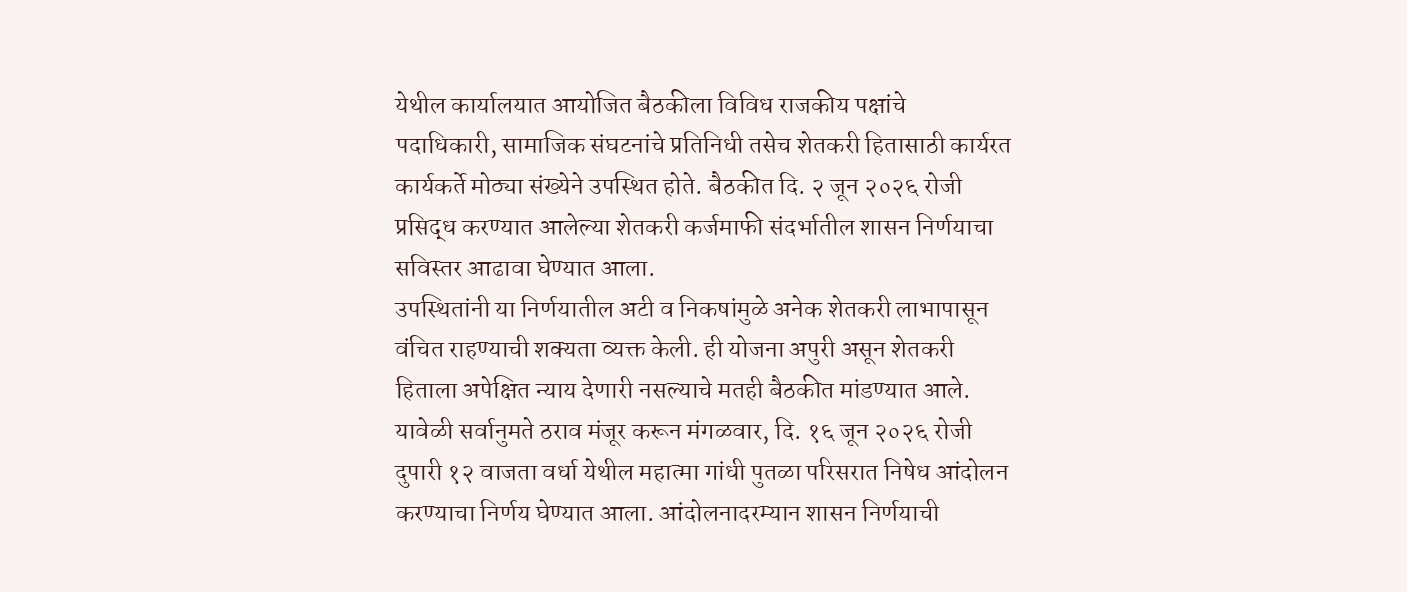येथील कार्यालयात आयोजित बैठकीला विविध राजकीय पक्षांचे पदाधिकारी, सामाजिक संघटनांचे प्रतिनिधी तसेच शेतकरी हितासाठी कार्यरत कार्यकर्ते मोठ्या संख्येने उपस्थित होते. बैठकीत दि. २ जून २०२६ रोजी प्रसिद्ध करण्यात आलेल्या शेतकरी कर्जमाफी संदर्भातील शासन निर्णयाचा सविस्तर आढावा घेण्यात आला.
उपस्थितांनी या निर्णयातील अटी व निकषांमुळे अनेक शेतकरी लाभापासून वंचित राहण्याची शक्यता व्यक्त केली. ही योजना अपुरी असून शेतकरी हिताला अपेक्षित न्याय देणारी नसल्याचे मतही बैठकीत मांडण्यात आले.
यावेळी सर्वानुमते ठराव मंजूर करून मंगळवार, दि. १६ जून २०२६ रोजी दुपारी १२ वाजता वर्धा येथील महात्मा गांधी पुतळा परिसरात निषेध आंदोलन करण्याचा निर्णय घेण्यात आला. आंदोलनादरम्यान शासन निर्णयाची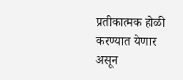प्रतीकात्मक होळी करण्यात येणार असून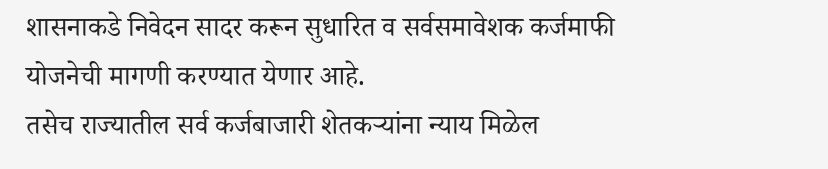शासनाकडे निवेदन सादर करून सुधारित व सर्वसमावेशक कर्जमाफी योजनेची मागणी करण्यात येणार आहे.
तसेच राज्यातील सर्व कर्जबाजारी शेतकऱ्यांना न्याय मिळेल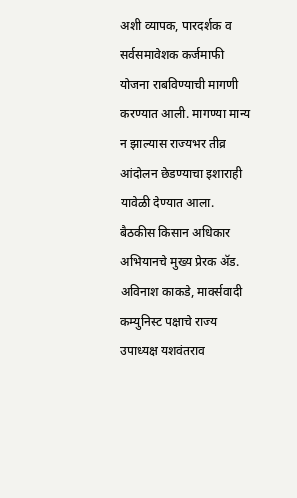अशी व्यापक, पारदर्शक व सर्वसमावेशक कर्जमाफी योजना राबविण्याची मागणी करण्यात आली. मागण्या मान्य न झाल्यास राज्यभर तीव्र आंदोलन छेडण्याचा इशाराही यावेळी देण्यात आला.
बैठकीस किसान अधिकार अभियानचे मुख्य प्रेरक ॲड. अविनाश काकडे, मार्क्सवादी कम्युनिस्ट पक्षाचे राज्य उपाध्यक्ष यशवंतराव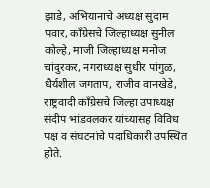झाडे, अभियानाचे अध्यक्ष सुदाम पवार, काँग्रेसचे जिल्हाध्यक्ष सुनील कोल्हे, माजी जिल्हाध्यक्ष मनोज चांदुरकर, नगराध्यक्ष सुधीर पांगुळ, धैर्यशील जगताप, राजीव वानखेडे, राष्ट्रवादी काँग्रेसचे जिल्हा उपाध्यक्ष संदीप भांडवलकर यांच्यासह विविध पक्ष व संघटनांचे पदाधिकारी उपस्थित होते.